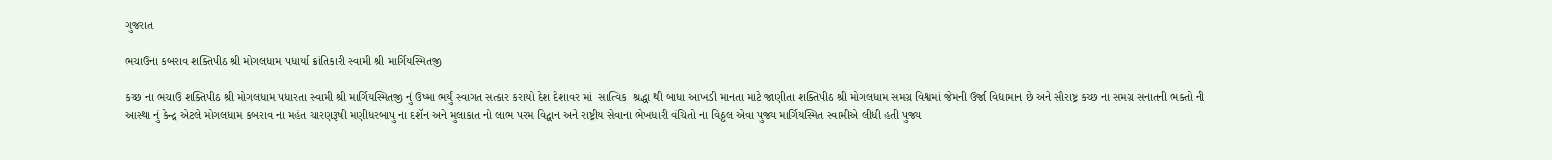ગુજરાત

ભચાઉના કબરાવ શક્તિપીઠ શ્રી મોગલધામ પધાર્યા ક્રાંતિકારી સ્વામી શ્રી માર્ગિયસ્મિતજી

કચ્છ ના ભચાઉ શક્તિપીઠ શ્રી મોગલધામ પધારતા સ્વામી શ્રી માર્ગિયસ્મિતજી નું ઉષ્મા ભર્યું સ્વાગત સત્કાર કરાયો દેશ દેશાવર માં  સાત્વિક  શ્રદ્ધા થી બાધા આખડી માનતા માટે જાણીતા શક્તિપીઠ શ્રી મોગલધામ સમગ્ર વિશ્વમાં જેમની ઉર્જા વિદ્યામાન છે અને સૌરાષ્ટ્ર કચ્છ ના સમગ્ર સનાતની ભક્તો ની આસ્થા નું કેન્દ્ર એટલે મોગલધામ કબરાવ ના મહંત ચારણરૂષી મણીધરબાપુ ના દશૅન અને મુલાકાત નો લાભ પરમ વિદ્વાન અને રાષ્ટ્રીય સેવાના ભેખધારી વંચિતો ના વિઠ્ઠલ એવા પુજ્ય માર્ગિયસ્મિત સ્વામીએ લીધી હતી પુજ્ય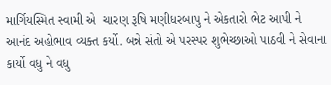માર્ગિયસ્મિત સ્વામી એ  ચારણ રૂષિ મણીધરબાપુ ને એકતારો ભેટ આપી ને આનંદ અહોભાવ વ્યક્ત કર્યો. બન્ને સંતો એ પરસ્પર શુભેચ્છાઓ પાઠવી ને સેવાના કાર્યો વધુ ને વધુ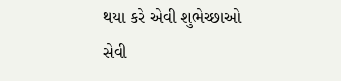થયા કરે એવી શુભેચ્છાઓ સેવી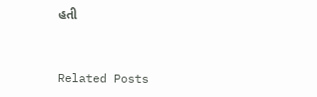હતી


Related Posts